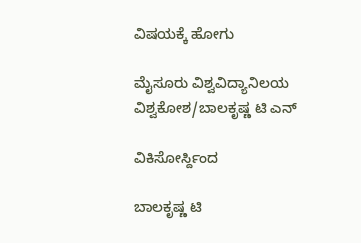ವಿಷಯಕ್ಕೆ ಹೋಗು

ಮೈಸೂರು ವಿಶ್ವವಿದ್ಯಾನಿಲಯ ವಿಶ್ವಕೋಶ/ಬಾಲಕೃಷ್ಣ ಟಿ ಎನ್

ವಿಕಿಸೋರ್ಸ್ದಿಂದ

ಬಾಲಕೃಷ್ಣ ಟಿ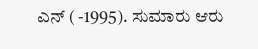ಎನ್ ( -1995). ಸುಮಾರು ಆರು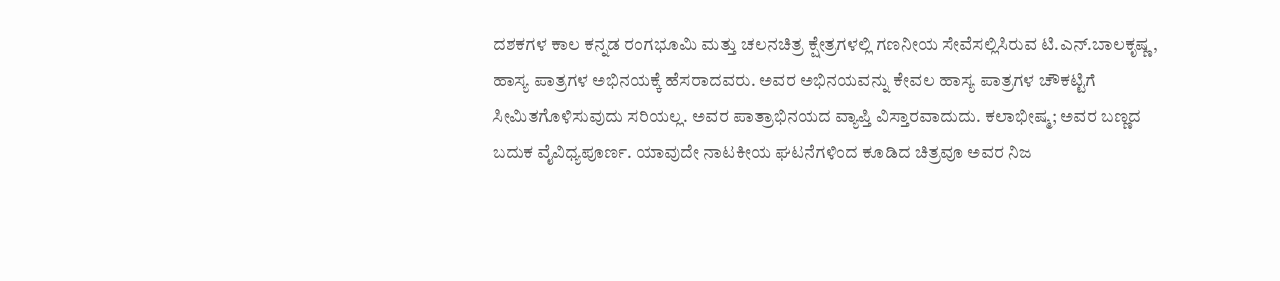ದಶಕಗಳ ಕಾಲ ಕನ್ನಡ ರಂಗಭೂಮಿ ಮತ್ತು ಚಲನಚಿತ್ರ ಕ್ಷೇತ್ರಗಳಲ್ಲಿ ಗಣನೀಯ ಸೇವೆಸಲ್ಲಿಸಿರುವ ಟಿ.ಎನ್.ಬಾಲಕೃಷ್ಣ, ಹಾಸ್ಯ ಪಾತ್ರಗಳ ಅಭಿನಯಕ್ಕೆ ಹೆಸರಾದವರು. ಅವರ ಅಭಿನಯವನ್ನು ಕೇವಲ ಹಾಸ್ಯ ಪಾತ್ರಗಳ ಚೌಕಟ್ಟಿಗೆ ಸೀಮಿತಗೊಳಿಸುವುದು ಸರಿಯಲ್ಲ. ಅವರ ಪಾತ್ರಾಭಿನಯದ ವ್ಯಾಪ್ತಿ ವಿಸ್ತಾರವಾದುದು. ಕಲಾಭೀಷ್ಮ; ಅವರ ಬಣ್ಣದ ಬದುಕ ವೈವಿಧ್ಯಪೂರ್ಣ. ಯಾವುದೇ ನಾಟಕೀಯ ಘಟನೆಗಳಿಂದ ಕೂಡಿದ ಚಿತ್ರವೂ ಅವರ ನಿಜ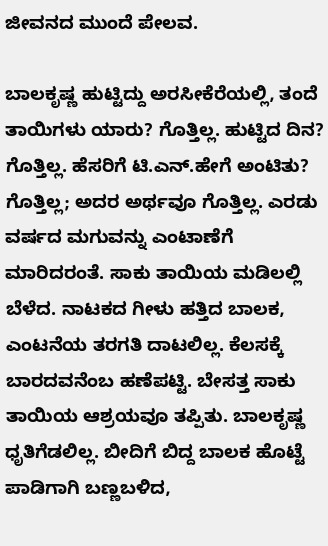ಜೀವನದ ಮುಂದೆ ಪೇಲವ.

ಬಾಲಕೃಷ್ಣ ಹುಟ್ಟಿದ್ದು ಅರಸೀಕೆರೆಯಲ್ಲಿ, ತಂದೆ ತಾಯಿಗಳು ಯಾರು? ಗೊತ್ತಿಲ್ಲ. ಹುಟ್ಟಿದ ದಿನ? ಗೊತ್ತಿಲ್ಲ. ಹೆಸರಿಗೆ ಟಿ.ಎನ್.ಹೇಗೆ ಅಂಟಿತು? ಗೊತ್ತಿಲ್ಲ; ಅದರ ಅರ್ಥವೂ ಗೊತ್ತಿಲ್ಲ. ಎರಡು ವರ್ಷದ ಮಗುವನ್ನು ಎಂಟಾಣೆಗೆ ಮಾರಿದರಂತೆ. ಸಾಕು ತಾಯಿಯ ಮಡಿಲಲ್ಲಿ ಬೆಳೆದ. ನಾಟಕದ ಗೀಳು ಹತ್ತಿದ ಬಾಲಕ, ಎಂಟನೆಯ ತರಗತಿ ದಾಟಲಿಲ್ಲ. ಕೆಲಸಕ್ಕೆ ಬಾರದವನೆಂಬ ಹಣೆಪಟ್ಟಿ. ಬೇಸತ್ತ ಸಾಕು ತಾಯಿಯ ಆಶ್ರಯವೂ ತಪ್ಪಿತು. ಬಾಲಕೃಷ್ಣ ಧೃತಿಗೆಡಲಿಲ್ಲ. ಬೀದಿಗೆ ಬಿದ್ದ ಬಾಲಕ ಹೊಟ್ಟೆ ಪಾಡಿಗಾಗಿ ಬಣ್ಣಬಳಿದ,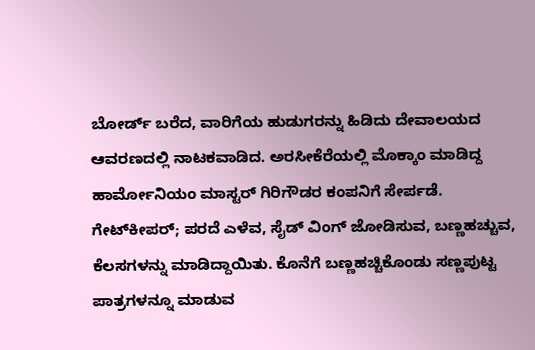ಬೋರ್ಡ್ ಬರೆದ, ವಾರಿಗೆಯ ಹುಡುಗರನ್ನು ಹಿಡಿದು ದೇವಾಲಯದ ಆವರಣದಲ್ಲಿ ನಾಟಕವಾಡಿದ. ಅರಸೀಕೆರೆಯಲ್ಲಿ ಮೊಕ್ಕಾಂ ಮಾಡಿದ್ದ ಹಾರ್ಮೋನಿಯಂ ಮಾಸ್ಟರ್ ಗಿರಿಗೌಡರ ಕಂಪನಿಗೆ ಸೇರ್ಪಡೆ. ಗೇಟ್‍ಕೀಪರ್; ಪರದೆ ಎಳೆವ, ಸೈಡ್ ವಿಂಗ್ ಜೋಡಿಸುವ, ಬಣ್ಣಹಚ್ಚುವ, ಕೆಲಸಗಳನ್ನು ಮಾಡಿದ್ದಾಯಿತು. ಕೊನೆಗೆ ಬಣ್ಣಹಚ್ಚಿಕೊಂಡು ಸಣ್ಣಪುಟ್ಟ ಪಾತ್ರಗಳನ್ನೂ ಮಾಡುವ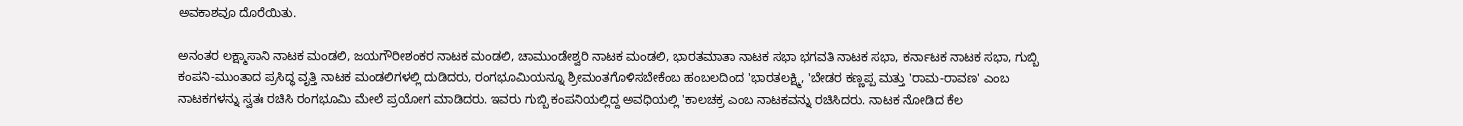ಅವಕಾಶವೂ ದೊರೆಯಿತು.

ಅನಂತರ ಲಕ್ಷ್ಮಾಸಾನಿ ನಾಟಕ ಮಂಡಲಿ, ಜಯಗೌರೀಶಂಕರ ನಾಟಕ ಮಂಡಲಿ, ಚಾಮುಂಡೇಶ್ವರಿ ನಾಟಕ ಮಂಡಲಿ, ಭಾರತಮಾತಾ ನಾಟಕ ಸಭಾ ಭಗವತಿ ನಾಟಕ ಸಭಾ, ಕರ್ನಾಟಕ ನಾಟಕ ಸಭಾ, ಗುಬ್ಬಿ ಕಂಪನಿ-ಮುಂತಾದ ಪ್ರಸಿದ್ಧ ವೃತ್ತಿ ನಾಟಕ ಮಂಡಲಿಗಳಲ್ಲಿ ದುಡಿದರು, ರಂಗಭೂಮಿಯನ್ನೂ ಶ್ರೀಮಂತಗೊಳಿಸಬೇಕೆಂಬ ಹಂಬಲದಿಂದ 'ಭಾರತಲಕ್ಷ್ಮಿ, 'ಬೇಡರ ಕಣ್ಣಪ್ಪ ಮತ್ತು 'ರಾಮ-ರಾವಣ' ಎಂಬ ನಾಟಕಗಳನ್ನು ಸ್ವತಃ ರಚಿಸಿ ರಂಗಭೂಮಿ ಮೇಲೆ ಪ್ರಯೋಗ ಮಾಡಿದರು. ಇವರು ಗುಬ್ಬಿ ಕಂಪನಿಯಲ್ಲಿದ್ದ ಅವಧಿಯಲ್ಲಿ 'ಕಾಲಚಕ್ರ ಎಂಬ ನಾಟಕವನ್ನು ರಚಿಸಿದರು. ನಾಟಕ ನೋಡಿದ ಕೆಲ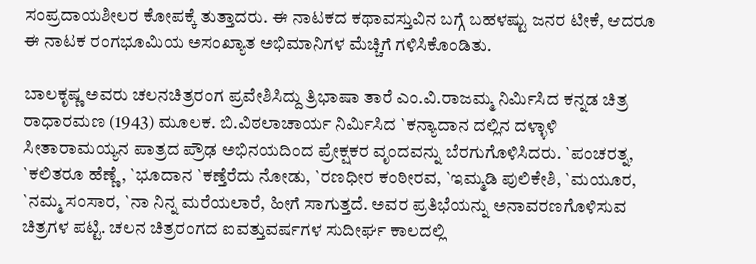ಸಂಪ್ರದಾಯಶೀಲರ ಕೋಪಕ್ಕೆ ತುತ್ತಾದರು. ಈ ನಾಟಕದ ಕಥಾವಸ್ತುವಿನ ಬಗ್ಗೆ ಬಹಳಷ್ಟು ಜನರ ಟೀಕೆ, ಆದರೂ ಈ ನಾಟಕ ರಂಗಭೂಮಿಯ ಅಸಂಖ್ಯಾತ ಅಭಿಮಾನಿಗಳ ಮೆಚ್ಚಿಗೆ ಗಳಿಸಿಕೊಂಡಿತು.

ಬಾಲಕೃಷ್ಣ ಅವರು ಚಲನಚಿತ್ರರಂಗ ಪ್ರವೇಶಿಸಿದ್ದು ತ್ರಿಭಾಷಾ ತಾರೆ ಎಂ.ವಿ.ರಾಜಮ್ಮ ನಿರ್ಮಿಸಿದ ಕನ್ನಡ ಚಿತ್ರ ರಾಧಾರಮಣ (1943) ಮೂಲಕ. ಬಿ.ವಿಠಲಾಚಾರ್ಯ ನಿರ್ಮಿಸಿದ `ಕನ್ಯಾದಾನ ದಲ್ಲಿನ ದಳ್ಳಾಳಿ ಸೀತಾರಾಮಯ್ಯನ ಪಾತ್ರದ ಪ್ರೌಢ ಅಭಿನಯದಿಂದ ಪ್ರೇಕ್ಷಕರ ವೃಂದವನ್ನು ಬೆರಗುಗೊಳಿಸಿದರು. `ಪಂಚರತ್ನ, `ಕಲಿತರೂ ಹೆಣ್ಣೆ, `ಭೂದಾನ `ಕಣ್ತೆರೆದು ನೋಡು, `ರಣಧೀರ ಕಂಠೀರವ, `ಇಮ್ಮಡಿ ಪುಲಿಕೇಶಿ, `ಮಯೂರ, `ನಮ್ಮ ಸಂಸಾರ, `ನಾ ನಿನ್ನ ಮರೆಯಲಾರೆ, ಹೀಗೆ ಸಾಗುತ್ತದೆ. ಅವರ ಪ್ರತಿಭೆಯನ್ನು ಅನಾವರಣಗೊಳಿಸುವ ಚಿತ್ರಗಳ ಪಟ್ಟಿ. ಚಲನ ಚಿತ್ರರಂಗದ ಐವತ್ತುವರ್ಷಗಳ ಸುದೀರ್ಘ ಕಾಲದಲ್ಲಿ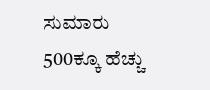ಸುಮಾರು 500ಕ್ಕೂ ಹೆಚ್ಚು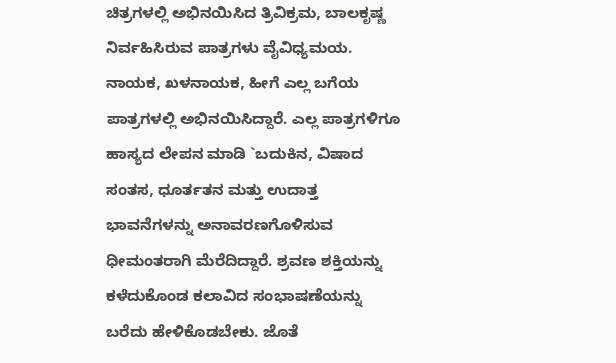ಚಿತ್ರಗಳಲ್ಲಿ ಅಭಿನಯಿಸಿದ ತ್ರಿವಿಕ್ರಮ, ಬಾಲಕೃಷ್ಣ ನಿರ್ವಹಿಸಿರುವ ಪಾತ್ರಗಳು ವೈವಿಧ್ಯಮಯ. ನಾಯಕ, ಖಳನಾಯಕ, ಹೀಗೆ ಎಲ್ಲ ಬಗೆಯ ಪಾತ್ರಗಳಲ್ಲಿ ಅಭಿನಯಿಸಿದ್ದಾರೆ. ಎಲ್ಲ ಪಾತ್ರಗಳಿಗೂ ಹಾಸ್ಯದ ಲೇಪನ ಮಾಡಿ `ಬದುಕಿನ, ವಿಷಾದ ಸಂತಸ, ಧೂರ್ತತನ ಮತ್ತು ಉದಾತ್ತ ಭಾವನೆಗಳನ್ನು ಅನಾವರಣಗೊಳಿಸುವ ಧೀಮಂತರಾಗಿ ಮೆರೆದಿದ್ದಾರೆ. ಶ್ರವಣ ಶಕ್ತಿಯನ್ನು ಕಳೆದುಕೊಂಡ ಕಲಾವಿದ ಸಂಭಾಷಣೆಯನ್ನು ಬರೆದು ಹೇಳಿಕೊಡಬೇಕು. ಜೊತೆ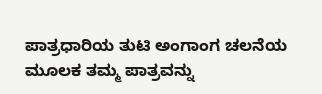ಪಾತ್ರಧಾರಿಯ ತುಟಿ ಅಂಗಾಂಗ ಚಲನೆಯ ಮೂಲಕ ತಮ್ಮ ಪಾತ್ರವನ್ನು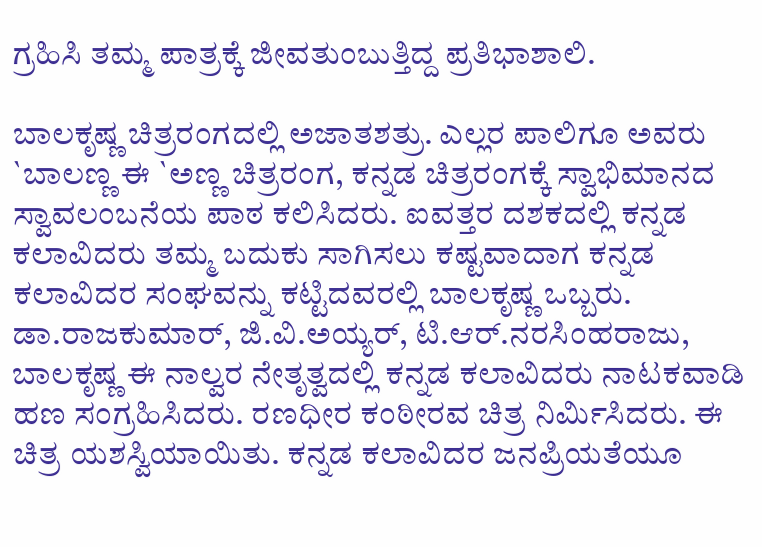ಗ್ರಹಿಸಿ ತಮ್ಮ ಪಾತ್ರಕ್ಕೆ ಜೀವತುಂಬುತ್ತಿದ್ದ ಪ್ರತಿಭಾಶಾಲಿ.

ಬಾಲಕೃಷ್ಣ ಚಿತ್ರರಂಗದಲ್ಲಿ ಅಜಾತಶತ್ರು. ಎಲ್ಲರ ಪಾಲಿಗೂ ಅವರು `ಬಾಲಣ್ಣ ಈ `ಅಣ್ಣ ಚಿತ್ರರಂಗ, ಕನ್ನಡ ಚಿತ್ರರಂಗಕ್ಕೆ ಸ್ವಾಭಿಮಾನದ ಸ್ವಾವಲಂಬನೆಯ ಪಾಠ ಕಲಿಸಿದರು. ಐವತ್ತರ ದಶಕದಲ್ಲಿ ಕನ್ನಡ ಕಲಾವಿದರು ತಮ್ಮ ಬದುಕು ಸಾಗಿಸಲು ಕಷ್ಟವಾದಾಗ ಕನ್ನಡ ಕಲಾವಿದರ ಸಂಘವನ್ನು ಕಟ್ಟಿದವರಲ್ಲಿ ಬಾಲಕೃಷ್ಣ ಒಬ್ಬರು. ಡಾ.ರಾಜಕುಮಾರ್, ಜಿ.ವಿ.ಅಯ್ಯರ್, ಟಿ.ಆರ್.ನರಸಿಂಹರಾಜು, ಬಾಲಕೃಷ್ಣ ಈ ನಾಲ್ವರ ನೇತೃತ್ವದಲ್ಲಿ ಕನ್ನಡ ಕಲಾವಿದರು ನಾಟಕವಾಡಿ ಹಣ ಸಂಗ್ರಹಿಸಿದರು. ರಣಧೀರ ಕಂಠೀರವ ಚಿತ್ರ ನಿರ್ಮಿಸಿದರು. ಈ ಚಿತ್ರ ಯಶಸ್ವಿಯಾಯಿತು. ಕನ್ನಡ ಕಲಾವಿದರ ಜನಪ್ರಿಯತೆಯೂ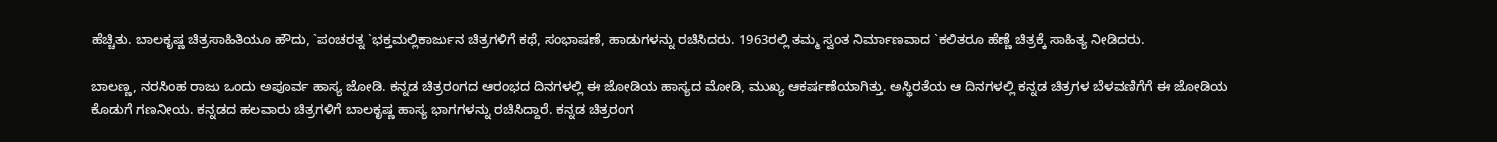ಹೆಚ್ಚಿತು. ಬಾಲಕೃಷ್ಣ ಚಿತ್ರಸಾಹಿತಿಯೂ ಹೌದು, `ಪಂಚರತ್ನ `ಭಕ್ತಮಲ್ಲಿಕಾರ್ಜುನ ಚಿತ್ರಗಳಿಗೆ ಕಥೆ, ಸಂಭಾಷಣೆ, ಹಾಡುಗಳನ್ನು ರಚಿಸಿದರು. 1963ರಲ್ಲಿ ತಮ್ಮ ಸ್ವಂತ ನಿರ್ಮಾಣವಾದ `ಕಲಿತರೂ ಹೆಣ್ಣೆ ಚಿತ್ರಕ್ಕೆ ಸಾಹಿತ್ಯ ನೀಡಿದರು.

ಬಾಲಣ್ಣ, ನರಸಿಂಹ ರಾಜು ಒಂದು ಅಪೂರ್ವ ಹಾಸ್ಯ ಜೋಡಿ. ಕನ್ನಡ ಚಿತ್ರರಂಗದ ಆರಂಭದ ದಿನಗಳಲ್ಲಿ ಈ ಜೋಡಿಯ ಹಾಸ್ಯದ ಮೋಡಿ, ಮುಖ್ಯ ಆಕರ್ಷಣೆಯಾಗಿತ್ತು. ಅಸ್ಥಿರತೆಯ ಆ ದಿನಗಳಲ್ಲಿ ಕನ್ನಡ ಚಿತ್ರಗಳ ಬೆಳವಣಿಗೆಗೆ ಈ ಜೋಡಿಯ ಕೊಡುಗೆ ಗಣನೀಯ. ಕನ್ನಡದ ಹಲವಾರು ಚಿತ್ರಗಳಿಗೆ ಬಾಲಕೃಷ್ಣ ಹಾಸ್ಯ ಭಾಗಗಳನ್ನು ರಚಿಸಿದ್ದಾರೆ. ಕನ್ನಡ ಚಿತ್ರರಂಗ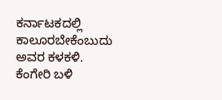ಕರ್ನಾಟಕದಲ್ಲಿ ಕಾಲೂರಬೇಕೆಂಬುದು ಅವರ ಕಳಕಳಿ. ಕೆಂಗೇರಿ ಬಳಿ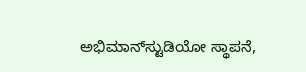ಅಭಿಮಾನ್‍ಸ್ಟುಡಿಯೋ ಸ್ಥಾಪನೆ,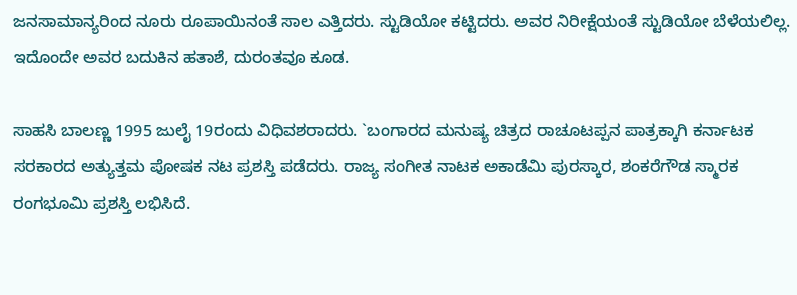ಜನಸಾಮಾನ್ಯರಿಂದ ನೂರು ರೂಪಾಯಿನಂತೆ ಸಾಲ ಎತ್ತಿದರು. ಸ್ಟುಡಿಯೋ ಕಟ್ಟಿದರು. ಅವರ ನಿರೀಕ್ಷೆಯಂತೆ ಸ್ಟುಡಿಯೋ ಬೆಳೆಯಲಿಲ್ಲ. ಇದೊಂದೇ ಅವರ ಬದುಕಿನ ಹತಾಶೆ, ದುರಂತವೂ ಕೂಡ.

ಸಾಹಸಿ ಬಾಲಣ್ಣ 1995 ಜುಲೈ 19ರಂದು ವಿಧಿವಶರಾದರು. `ಬಂಗಾರದ ಮನುಷ್ಯ ಚಿತ್ರದ ರಾಚೂಟಪ್ಪನ ಪಾತ್ರಕ್ಕಾಗಿ ಕರ್ನಾಟಕ ಸರಕಾರದ ಅತ್ಯುತ್ತಮ ಪೋಷಕ ನಟ ಪ್ರಶಸ್ತಿ ಪಡೆದರು. ರಾಜ್ಯ ಸಂಗೀತ ನಾಟಕ ಅಕಾಡೆಮಿ ಪುರಸ್ಕಾರ, ಶಂಕರೆಗೌಡ ಸ್ಮಾರಕ ರಂಗಭೂಮಿ ಪ್ರಶಸ್ತಿ ಲಭಿಸಿದೆ.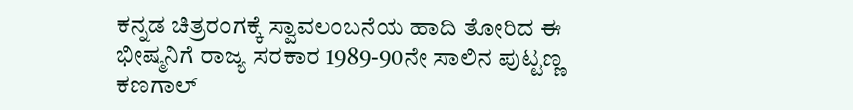ಕನ್ನಡ ಚಿತ್ರರಂಗಕ್ಕೆ ಸ್ವಾವಲಂಬನೆಯ ಹಾದಿ ತೋರಿದ ಈ ಭೀಷ್ಮನಿಗೆ ರಾಜ್ಯ ಸರಕಾರ 1989-90ನೇ ಸಾಲಿನ ಪುಟ್ಟಣ್ಣ ಕಣಗಾಲ್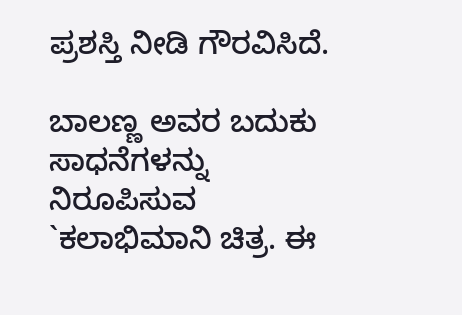ಪ್ರಶಸ್ತಿ ನೀಡಿ ಗೌರವಿಸಿದೆ.

ಬಾಲಣ್ಣ ಅವರ ಬದುಕು ಸಾಧನೆಗಳನ್ನು ನಿರೂಪಿಸುವ `ಕಲಾಭಿಮಾನಿ ಚಿತ್ರ. ಈ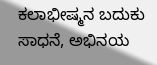ಕಲಾಭೀಷ್ಮನ ಬದುಕು ಸಾಧನೆ, ಅಭಿನಯ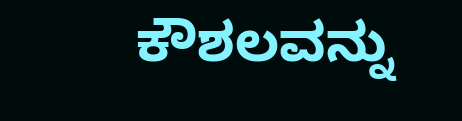ಕೌಶಲವನ್ನು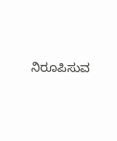ನಿರೂಪಿಸುವ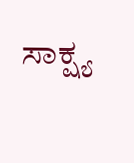ಸಾಕ್ಷ್ಯ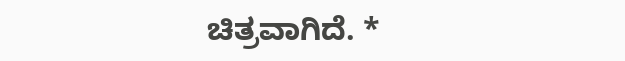ಚಿತ್ರವಾಗಿದೆ. *